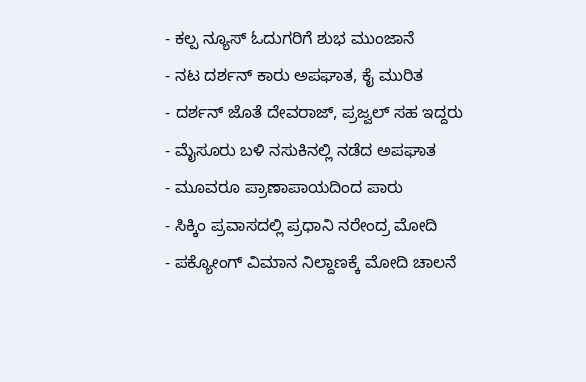- ಕಲ್ಪ ನ್ಯೂಸ್ ಓದುಗರಿಗೆ ಶುಭ ಮುಂಜಾನೆ
- ನಟ ದರ್ಶನ್ ಕಾರು ಅಪಘಾತ, ಕೈ ಮುರಿತ
- ದರ್ಶನ್ ಜೊತೆ ದೇವರಾಜ್, ಪ್ರಜ್ವಲ್ ಸಹ ಇದ್ದರು
- ಮೈಸೂರು ಬಳಿ ನಸುಕಿನಲ್ಲಿ ನಡೆದ ಅಪಘಾತ
- ಮೂವರೂ ಪ್ರಾಣಾಪಾಯದಿಂದ ಪಾರು
- ಸಿಕ್ಕಿಂ ಪ್ರವಾಸದಲ್ಲಿ ಪ್ರಧಾನಿ ನರೇಂದ್ರ ಮೋದಿ
- ಪಕ್ಯೋಂಗ್ ವಿಮಾನ ನಿಲ್ದಾಣಕ್ಕೆ ಮೋದಿ ಚಾಲನೆ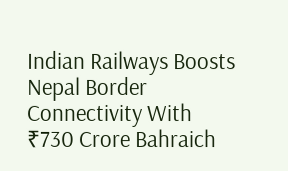Indian Railways Boosts Nepal Border Connectivity With ₹730 Crore Bahraich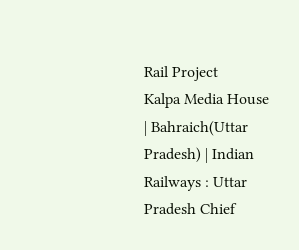Rail Project
Kalpa Media House | Bahraich(Uttar Pradesh) | Indian Railways : Uttar Pradesh Chief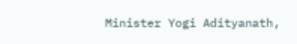Minister Yogi Adityanath,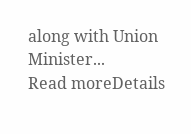along with Union Minister...
Read moreDetails